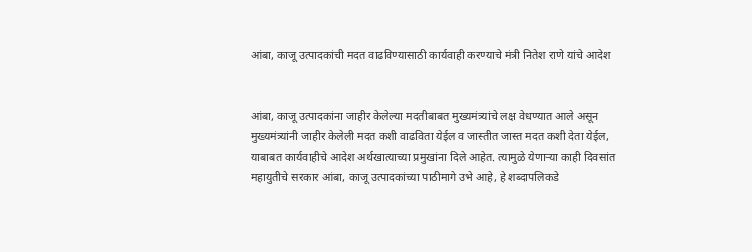आंबा, काजू उत्पादकांची मदत वाढविण्यासाठी कार्यवाही करण्याचे मंत्री नितेश राणे यांचे आदेश


आंबा, काजू उत्पादकांना जाहीर केलेल्या मदतीबाबत मुख्यमंत्र्यांचे लक्ष वेधण्यात आले असून मुख्यमंत्र्यांनी जाहीर केलेली मदत कशी वाढविता येईल व जास्तीत जास्त मदत कशी देता येईल, याबाबत कार्यवाहीचे आदेश अर्थखात्याच्या प्रमुखांना दिले आहेत. त्यामुळे येणार्‍या काही दिवसांत महायुतीचे सरकार आंबा, काजू उत्पादकांच्या पाठीमागे उभे आहे, हे शब्दापलिकडे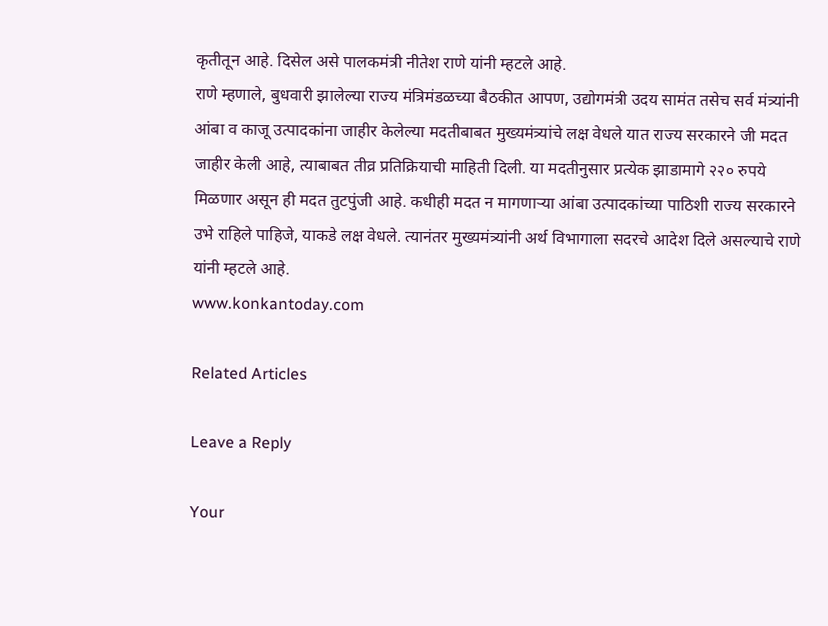कृतीतून आहे. दिसेल असे पालकमंत्री नीतेश राणे यांनी म्हटले आहे.
राणे म्हणाले, बुधवारी झालेल्या राज्य मंत्रिमंडळच्या बैठकीत आपण, उद्योगमंत्री उदय सामंत तसेच सर्व मंत्र्यांनी आंबा व काजू उत्पादकांना जाहीर केलेल्या मदतीबाबत मुख्यमंत्र्यांचे लक्ष वेधले यात राज्य सरकारने जी मदत जाहीर केली आहे, त्याबाबत तीव्र प्रतिक्रियाची माहिती दिली. या मदतीनुसार प्रत्येक झाडामागे २२० रुपये मिळणार असून ही मदत तुटपुंजी आहे. कधीही मदत न मागणार्‍या आंबा उत्पादकांच्या पाठिशी राज्य सरकारने उभे राहिले पाहिजे, याकडे लक्ष वेधले. त्यानंतर मुख्यमंत्र्यांनी अर्थ विभागाला सदरचे आदेश दिले असल्याचे राणे यांनी म्हटले आहे.
www.konkantoday.com

Related Articles

Leave a Reply

Your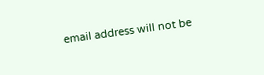email address will not be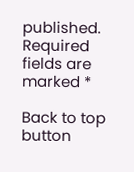published. Required fields are marked *

Back to top button